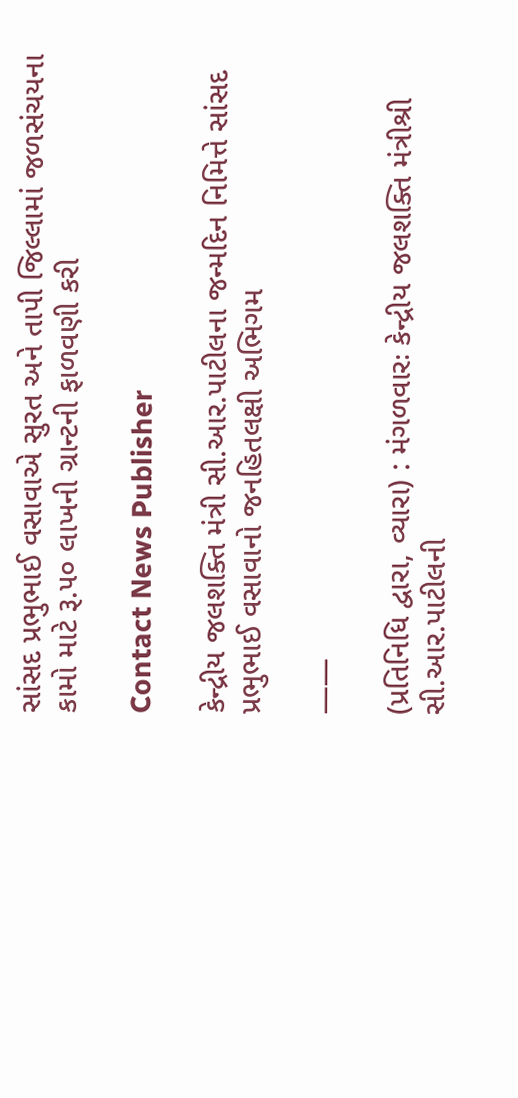સાંસદ પ્રભુભાઈ વસાવાએ સુરત અને તાપી જિલ્લામાં જળસંચયના કામો માટે રૂ.૫૦ લાખની ગ્રાન્ટની ફાળવણી કરી

Contact News Publisher

કેન્દ્રીય જલશક્તિ મંત્રી સી.આર.પાટીલના જન્મદિન નિમિત્તે સાંસદ પ્રભુભાઈ વસાવાનો જનહિતલક્ષી અભિગમ

——

(પ્રતિનિધિ દ્વારા, વ્યારા) : મંગળવારઃ કેન્દ્રીય જલશક્તિ મંત્રીશ્રી સી.આર.પાટીલની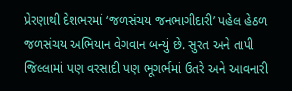પ્રેરણાથી દેશભરમાં ‘જળસંચય જનભાગીદારી’ પહેલ હેઠળ જળસંચય અભિયાન વેગવાન બન્યું છે. સુરત અને તાપી જિલ્લામાં પણ વરસાદી પણ ભૂગર્ભમાં ઉતરે અને આવનારી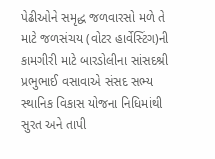પેઢીઓને સમૃદ્ધ જળવારસો મળે તે માટે જળસંચય (વોટર હાર્વેસ્ટિંગ)ની કામગીરી માટે બારડોલીના સાંસદશ્રી પ્રભુભાઈ વસાવાએ સંસદ સભ્ય સ્થાનિક વિકાસ યોજના નિધિમાંથી સુરત અને તાપી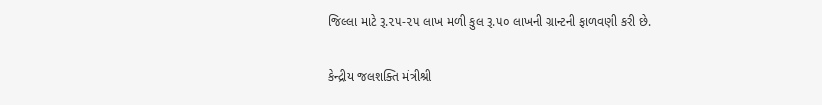જિલ્લા માટે રૂ.૨૫-૨૫ લાખ મળી કુલ રૂ.૫૦ લાખની ગ્રાન્ટની ફાળવણી કરી છે.

કેન્દ્રીય જલશક્તિ મંત્રીશ્રી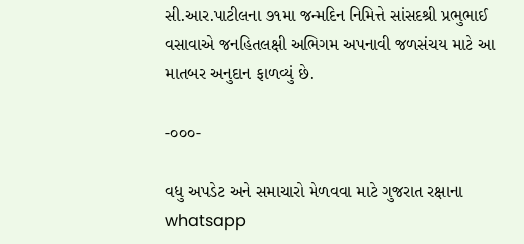સી.આર.પાટીલના ૭૧મા જન્મદિન નિમિત્તે સાંસદશ્રી પ્રભુભાઈ વસાવાએ જનહિતલક્ષી અભિગમ અપનાવી જળસંચય માટે આ માતબર અનુદાન ફાળવ્યું છે.

-૦૦૦-

વધુ અપડેટ અને સમાચારો મેળવવા માટે ગુજરાત રક્ષાના whatsapp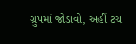ગ્રુપમાં જોડાવો, અહીં ટચ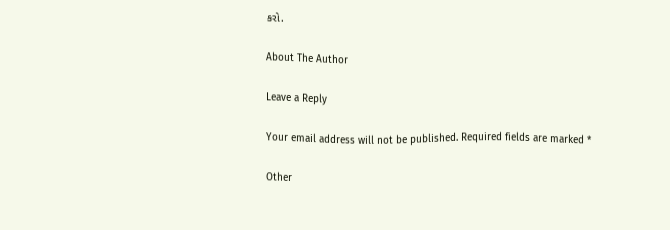કરો.

About The Author

Leave a Reply

Your email address will not be published. Required fields are marked *

Other